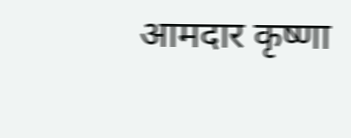आमदार कृष्णा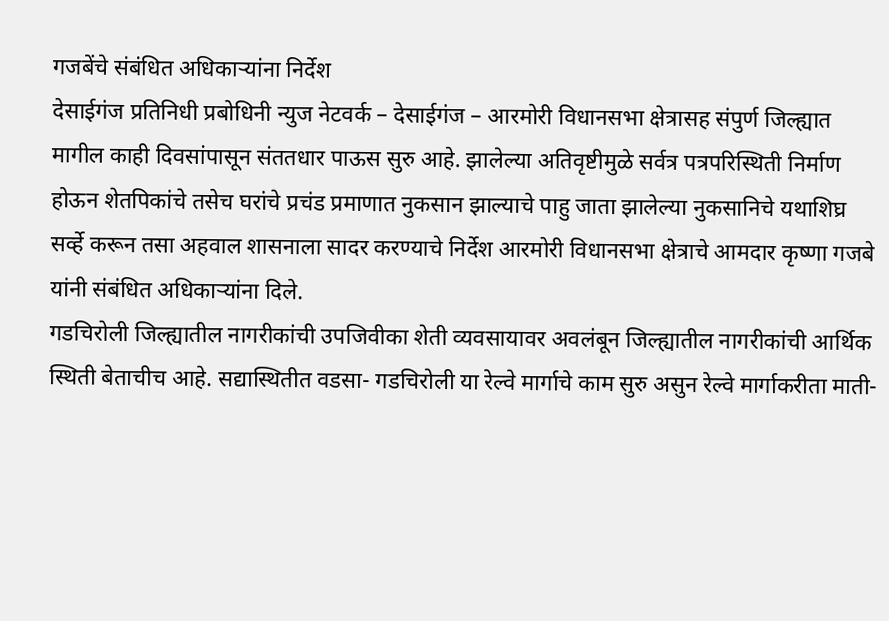गजबेंचे संबंधित अधिकाऱ्यांना निर्देश
देसाईगंज प्रतिनिधी प्रबोधिनी न्युज नेटवर्क – देसाईगंज – आरमोरी विधानसभा क्षेत्रासह संपुर्ण जिल्ह्यात मागील काही दिवसांपासून संततधार पाऊस सुरु आहे. झालेल्या अतिवृष्टीमुळे सर्वत्र पत्रपरिस्थिती निर्माण होऊन शेतपिकांचे तसेच घरांचे प्रचंड प्रमाणात नुकसान झाल्याचे पाहु जाता झालेल्या नुकसानिचे यथाशिघ्र सर्व्हे करून तसा अहवाल शासनाला सादर करण्याचे निर्देश आरमोरी विधानसभा क्षेत्राचे आमदार कृष्णा गजबे यांनी संबंधित अधिकाऱ्यांना दिले.
गडचिरोली जिल्ह्यातील नागरीकांची उपजिवीका शेती व्यवसायावर अवलंबून जिल्ह्यातील नागरीकांची आर्थिक स्थिती बेताचीच आहे. सद्यास्थितीत वडसा- गडचिरोली या रेल्वे मार्गाचे काम सुरु असुन रेल्वे मार्गाकरीता माती-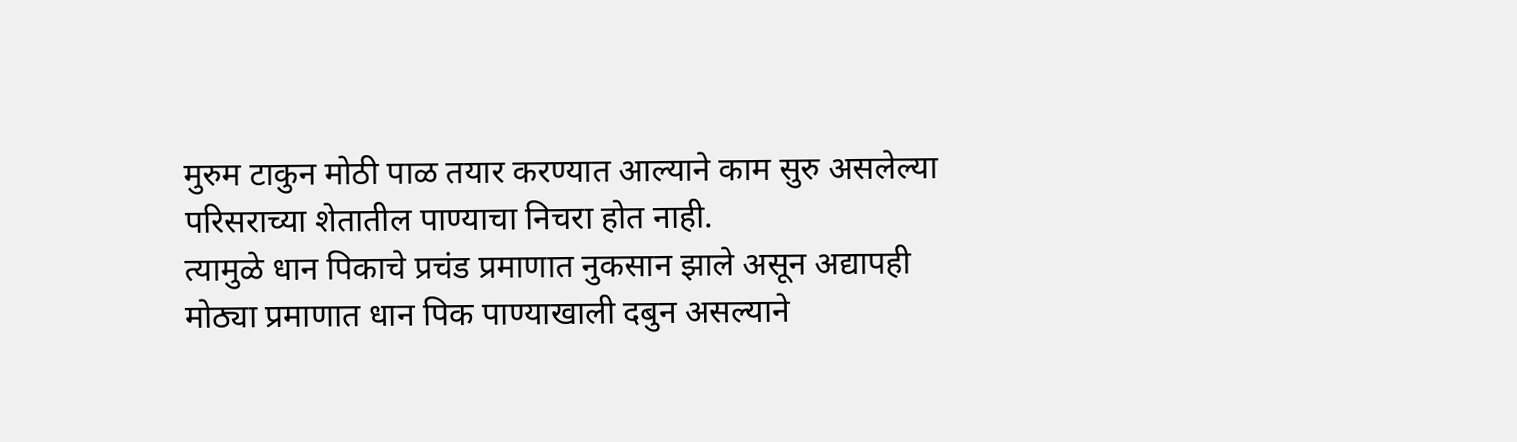मुरुम टाकुन मोठी पाळ तयार करण्यात आल्याने काम सुरु असलेल्या परिसराच्या शेतातील पाण्याचा निचरा होत नाही.
त्यामुळे धान पिकाचे प्रचंड प्रमाणात नुकसान झाले असून अद्यापही मोठ्या प्रमाणात धान पिक पाण्याखाली दबुन असल्याने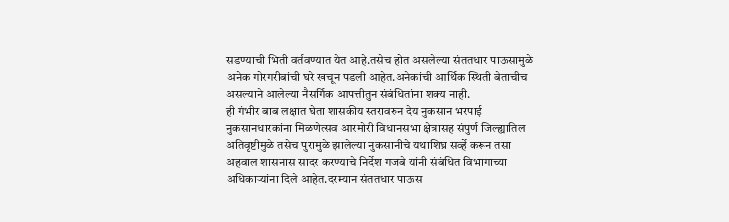सडण्याची भिती वर्तवण्यात येत आहे.तसेच होत असलेल्या संततधार पाऊसामुळे अनेक गोरगरीबांची घरे खचून पडली आहेत.अनेकांची आर्थिक स्थिती बेताचीच असल्याने आलेल्या नैसर्गिक आपत्तीतुन संबंधितांना शक्य नाही.
ही गंभीर बाब लक्षात घेता शासकीय स्तरावरुन देय नुकसान भरपाई नुकसानधारकांना मिळणेत्सव आरमोरी विधानसभा क्षेत्रासह संपुर्ण जिल्ह्यातिल अतिवृष्टीमुळे तसेच पुरामुळे झालेल्या नुकसानीचे यथाशिघ्र सर्व्हे करून तसा अहवाल शासनास सादर करण्याचे निर्देश गजबे यांनी संबंधित विभागाच्या अधिकाऱ्यांना दिले आहेत.दरम्यान संततधार पाऊस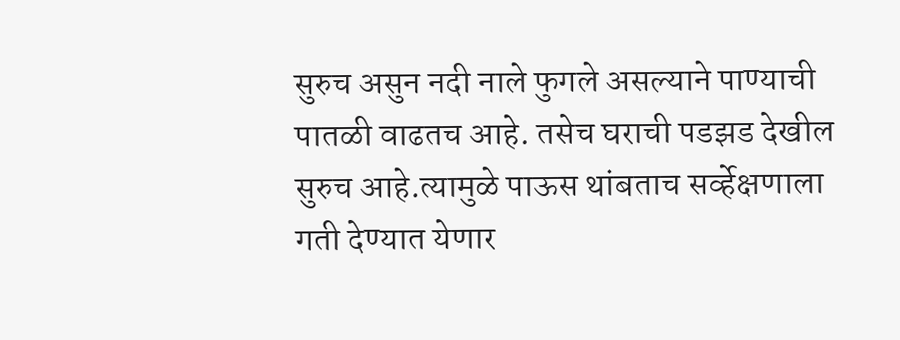सुरुच असुन नदी नाले फुगले असल्याने पाण्याची पातळी वाढतच आहे. तसेच घराची पडझड देखील सुरुच आहे.त्यामुळे पाऊस थांबताच सर्व्हेक्षणाला गती देण्यात येणार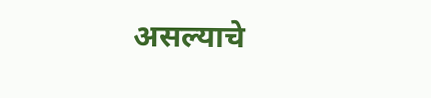असल्याचे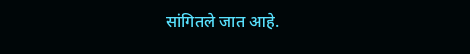सांगितले जात आहे.